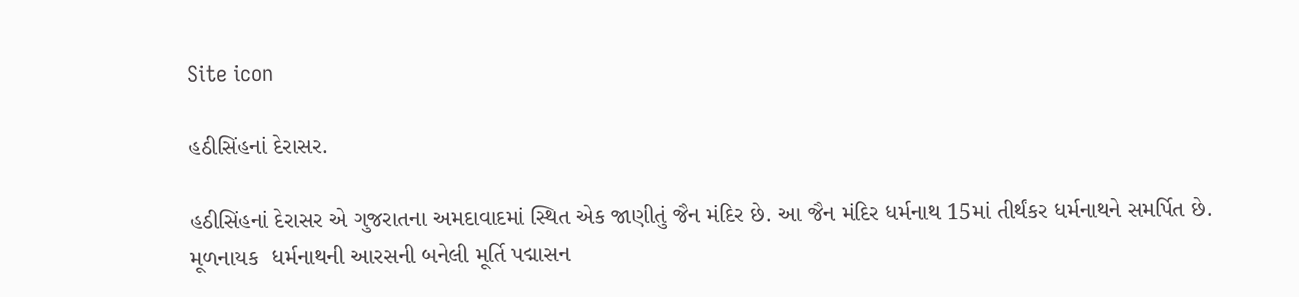Site icon

હઠીસિંહનાં દેરાસર.

હઠીસિંહનાં દેરાસર એ ગુજરાતના અમદાવાદમાં સ્થિત એક જાણીતું જૈન મંદિર છે. આ જૈન મંદિર ધર્મનાથ 15માં તીર્થંકર ધર્મનાથને સમર્પિત છે. મૂળનાયક  ધર્મનાથની આરસની બનેલી મૂર્તિ પદ્માસન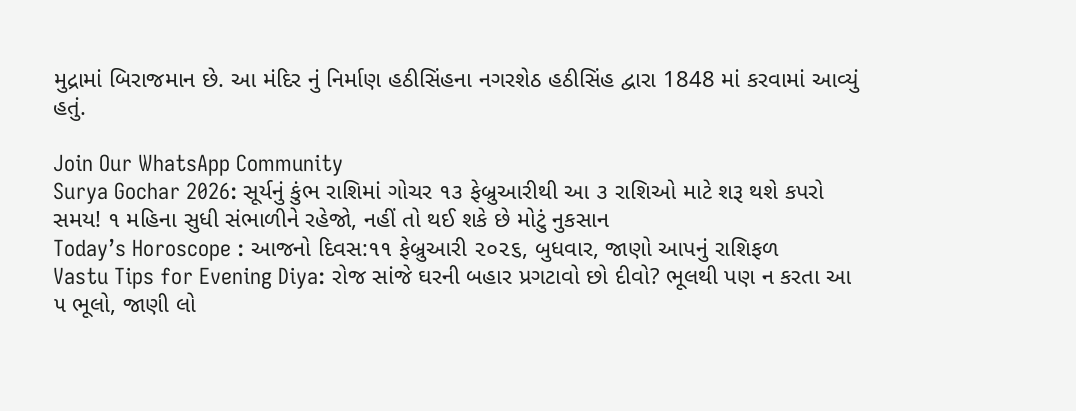મુદ્રામાં બિરાજમાન છે. આ મંદિર નું નિર્માણ હઠીસિંહના નગરશેઠ હઠીસિંહ દ્વારા 1848 માં કરવામાં આવ્યું હતું.

Join Our WhatsApp Community
Surya Gochar 2026: સૂર્યનું કુંભ રાશિમાં ગોચર ૧૩ ફેબ્રુઆરીથી આ ૩ રાશિઓ માટે શરૂ થશે કપરો સમય! ૧ મહિના સુધી સંભાળીને રહેજો, નહીં તો થઈ શકે છે મોટું નુકસાન
Today’s Horoscope : આજનો દિવસ:૧૧ ફેબ્રુઆરી ૨૦૨૬, બુધવાર, જાણો આપનું રાશિફળ
Vastu Tips for Evening Diya: રોજ સાંજે ઘરની બહાર પ્રગટાવો છો દીવો? ભૂલથી પણ ન કરતા આ ૫ ભૂલો, જાણી લો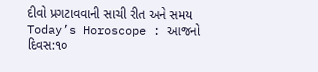દીવો પ્રગટાવવાની સાચી રીત અને સમય
Today’s Horoscope : આજનો દિવસ:૧૦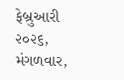ફેબ્રુઆરી ૨૦૨૬, મંગળવાર,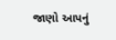જાણો આપનું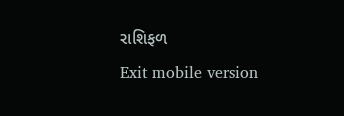રાશિફળ
Exit mobile version